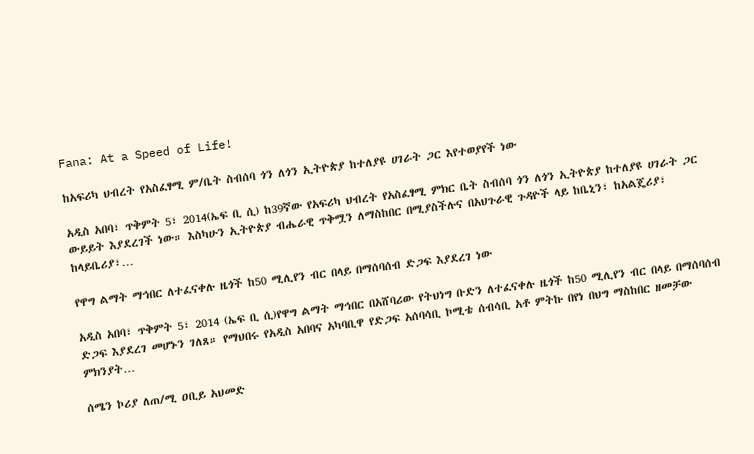Fana: At a Speed of Life!

ከአፍሪካ ህብረት የአስፈፃሚ ም/ቤት ስብሰባ ጎን ለጎን ኢትዮጵያ ከተለያዩ ሀገራት ጋር እየተወያየች ነው

አዲስ አበባ፣ ጥቅምት 5፣ 2014(ኤፍ ቢ ሲ) ከ39ኛው የአፍሪካ ህብረት የአስፈፃሚ ምክር ቤት ስብሰባ ጎን ለጎን ኢትዮጵያ ከተለያዩ ሀገራት ጋር ውይይት እያደረገች ነው። እስካሁን ኢትዮጵያ ብሔራዊ ጥቅሟን ለማስከበር በሚያስችሉና በአህጉራዊ ጉዳዮች ላይ ከቤኒን፣ ከአልጄሪያ፣ ከላይቤሪያ፣…

የዋግ ልማት ማኅበር ለተፈናቀሉ ዜጎች ከ50 ሚሊየን ብር በላይ በማሰባሰብ ድጋፍ እያደረገ ነው

አዲስ አበባ፣ ጥቅምት 5፣ 2014 (ኤፍ ቢ ሲ)የዋግ ልማት ማኅበር በአሸባሪው የትህነግ ቡድን ለተፈናቀሉ ዜጎች ከ50 ሚሊየን ብር በላይ በማሰባሰብ ድጋፍ እያደረገ መሆኑን ገለጸ። የማህበሩ የአዲስ አበባና አካባቢዋ የድጋፍ አሰባሳቢ ኮሚቴ ሰብሳቢ አቶ ምትኩ በየነ በህግ ማስከበር ዘመቻው ምክንያት…

ሰሜን ኮሪያ ለጠ/ሚ ዐቢይ አህመድ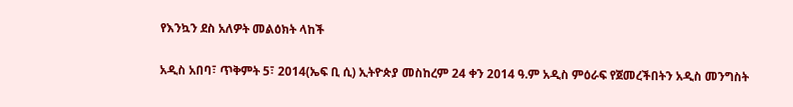የእንኳን ደስ አለዎት መልዕክት ላከች

አዲስ አበባ፣ ጥቅምት 5፣ 2014(ኤፍ ቢ ሲ) ኢትዮጵያ መስከረም 24 ቀን 2014 ዓ.ም አዲስ ምዕራፍ የጀመረችበትን አዲስ መንግስት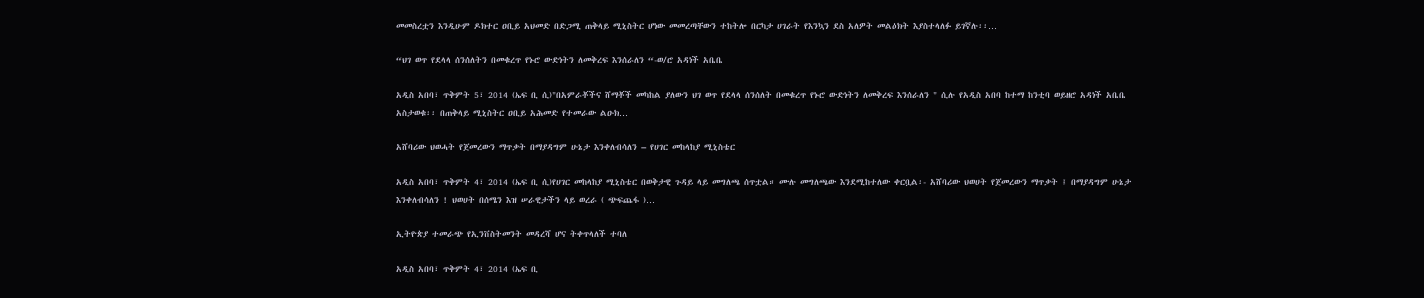መመስረቷን እንዲሁም ዶክተር ዐቢይ አህመድ በድጋሚ ጠቅላይ ሚኒስትር ሆነው መመረጣቸውን ተከትሎ በርካታ ሀገራት የእንኳን ደስ አለዎት መልዕክት እያስተላለፉ ይገኛሉ፡፡…

“ህገ ወጥ የደላላ ሰንሰለትን በመቁረጥ የኑሮ ውድነትን ለመቅረፍ እንሰራለን “-ወ/ሮ አዳነች አቤቤ

አዲስ አበባ፣ ጥቅምት 5፣ 2014 (ኤፍ ቢ ሲ)"በአምራቾችና ሸማቾች መካከል ያለውን ህገ ወጥ የደላላ ሰንሰለት በመቁረጥ የኑሮ ውድነትን ለመቅረፍ እንሰራለን " ሲሉ የአዲስ አበባ ከተማ ከንቲባ ወይዘሮ አዳነች አቤቤ አስታወቁ፡፡ በጠቅላይ ሚኒስትር ዐቢይ አሕመድ የተመራው ልዑክ…

አሸባሪው ህወሓት የጀመረውን ማጥቃት በማያዳግም ሁኔታ እንቀለብሳለን – የሀገር መከላከያ ሚኒስቴር

አዲስ አበባ፣ ጥቅምት 4፣ 2014 (ኤፍ ቢ ሲ)የሀገር መከላከያ ሚኒስቴር በወቅታዊ ጉዳይ ላይ መግለጫ ሰጥቷል። ሙሉ መግለጫው እንደሚከተለው ቀርቧል፡- አሸባሪው ህወሀት የጀመረውን ማጥቃት ፤ በማያዳግም ሁኔታ እንቀለብሳለን ! ህወሀት በሰሜን እዝ ሠራዊታችን ላይ ወረራ ( ጭፍጨፋ )…

ኢትዮጵያ ተመራጭ የኢንቨስትመንት መዳረሻ ሆና ትቀጥላለች ተባለ

አዲስ አበባ፣ ጥቅምት 4፣ 2014 (ኤፍ ቢ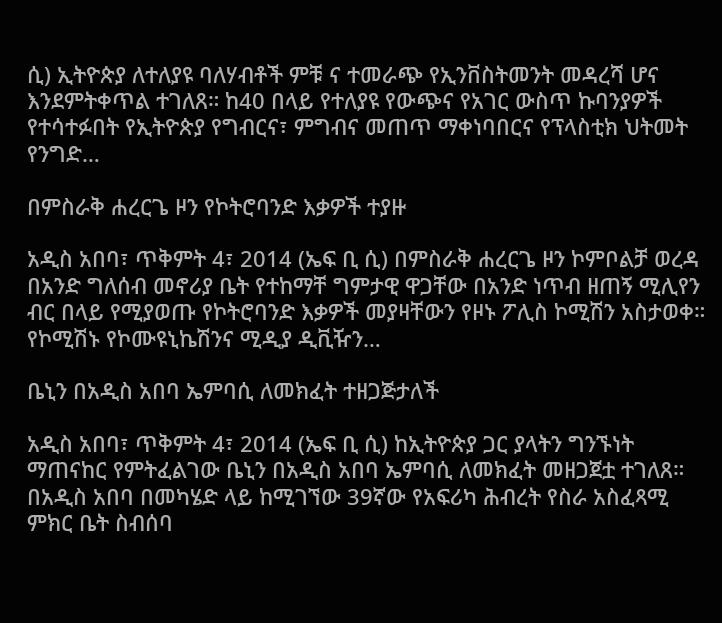ሲ) ኢትዮጵያ ለተለያዩ ባለሃብቶች ምቹ ና ተመራጭ የኢንቨስትመንት መዳረሻ ሆና እንደምትቀጥል ተገለጸ። ከ40 በላይ የተለያዩ የውጭና የአገር ውስጥ ኩባንያዎች የተሳተፉበት የኢትዮጵያ የግብርና፣ ምግብና መጠጥ ማቀነባበርና የፕላስቲክ ህትመት የንግድ…

በምስራቅ ሐረርጌ ዞን የኮትሮባንድ እቃዎች ተያዙ

አዲስ አበባ፣ ጥቅምት 4፣ 2014 (ኤፍ ቢ ሲ) በምስራቅ ሐረርጌ ዞን ኮምቦልቻ ወረዳ በአንድ ግለሰብ መኖሪያ ቤት የተከማቸ ግምታዊ ዋጋቸው በአንድ ነጥብ ዘጠኝ ሚሊየን ብር በላይ የሚያወጡ የኮትሮባንድ እቃዎች መያዛቸውን የዞኑ ፖሊስ ኮሚሽን አስታወቀ። የኮሚሽኑ የኮሙዩኒኬሽንና ሚዲያ ዲቪዥን…

ቤኒን በአዲስ አበባ ኤምባሲ ለመክፈት ተዘጋጅታለች

አዲስ አበባ፣ ጥቅምት 4፣ 2014 (ኤፍ ቢ ሲ) ከኢትዮጵያ ጋር ያላትን ግንኙነት ማጠናከር የምትፈልገው ቤኒን በአዲስ አበባ ኤምባሲ ለመክፈት መዘጋጀቷ ተገለጸ። በአዲስ አበባ በመካሄድ ላይ ከሚገኘው 39ኛው የአፍሪካ ሕብረት የስራ አስፈጻሚ ምክር ቤት ስብሰባ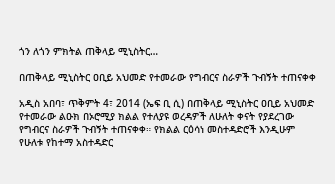ጎን ለጎን ምክትል ጠቅላይ ሚኒስትር…

በጠቅላይ ሚኒስትር ዐቢይ አህመድ የተመራው የግብርና ስራዎች ጉብኝት ተጠናቀቀ

አዲስ አበባ፣ ጥቅምት 4፣ 2014 (ኤፍ ቢ ሲ) በጠቅላይ ሚኒስትር ዐቢይ አህመድ የተመራው ልዑክ በኦሮሚያ ክልል የተለያዩ ወረዳዎች ለሁለት ቀናት የያደረገው የግብርና ስራዎች ጉብኝት ተጠናቀቀ። የክልል ርዕሳነ መስተዳድሮች እንዲሁም የሁለቱ የከተማ አስተዳድር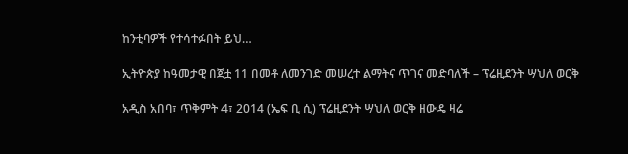ከንቲባዎች የተሳተፉበት ይህ…

ኢትዮጵያ ከዓመታዊ በጀቷ 11 በመቶ ለመንገድ መሠረተ ልማትና ጥገና መድባለች – ፕሬዚደንት ሣህለ ወርቅ

አዲስ አበባ፣ ጥቅምት 4፣ 2014 (ኤፍ ቢ ሲ) ፕሬዚደንት ሣህለ ወርቅ ዘውዴ ዛሬ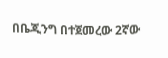በቤጂንግ በተጀመረው 2ኛው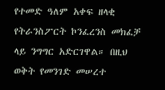የተመድ ዓለም አቀፍ ዘላቂ የትራንስፖርት ኮንፈረንስ መክፈቻ ላይ ንግግር አድርገዋል። በዚህ ወቅት የመንገድ መሠረተ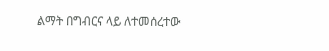ልማት በግብርና ላይ ለተመሰረተው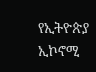የኢትዮጵያ ኢኮኖሚ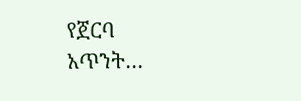የጀርባ አጥንት…